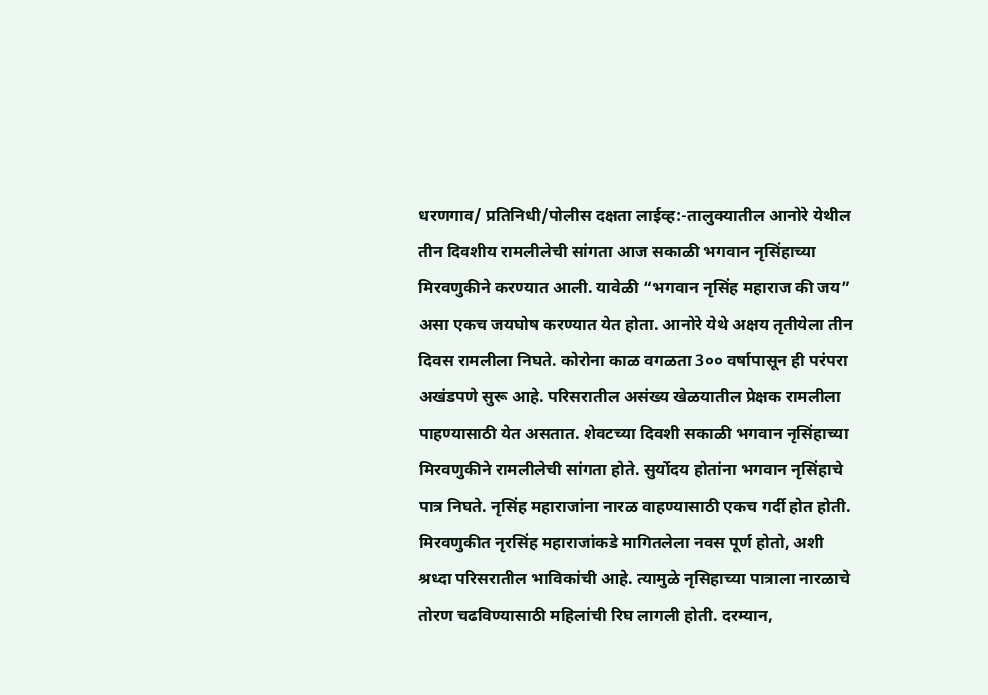धरणगाव/ प्रतिनिधी/पोलीस दक्षता लाईव्ह:-तालुक्यातील आनोरे येथील तीन दिवशीय रामलीलेची सांगता आज सकाळी भगवान नृसिंहाच्या मिरवणुकीने करण्यात आली. यावेळी “भगवान नृसिंह महाराज की जय” असा एकच जयघोष करण्यात येत होता. आनोरे येथे अक्षय तृतीयेला तीन दिवस रामलीला निघते. कोरोना काळ वगळता 3०० वर्षापासून ही परंपरा अखंडपणे सुरू आहे. परिसरातील असंख्य खेळयातील प्रेक्षक रामलीला पाहण्यासाठी येत असतात. शेवटच्या दिवशी सकाळी भगवान नृसिंहाच्या मिरवणुकीने रामलीलेची सांगता होते. सुर्योदय होतांना भगवान नृसिंहाचे पात्र निघते. नृसिंह महाराजांना नारळ वाहण्यासाठी एकच गर्दी होत होती. मिरवणुकीत नृरसिंह महाराजांकडे मागितलेला नवस पूर्ण होतो, अशी श्रध्दा परिसरातील भाविकांची आहे. त्यामुळे नृसिहाच्या पात्राला नारळाचे तोरण चढविण्यासाठी महिलांची रिघ लागली होती. दरम्यान,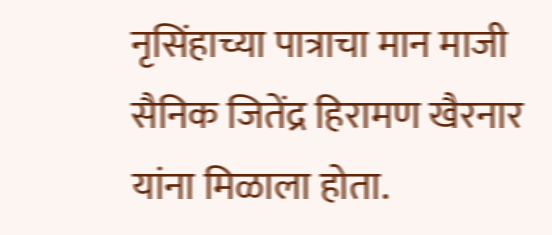नृसिंहाच्या पात्राचा मान माजी सैनिक जितेंद्र हिरामण खैरनार यांना मिळाला होता.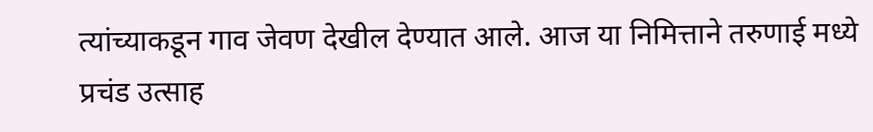त्यांच्याकडून गाव जेवण देखील देण्यात आले. आज या निमित्ताने तरुणाई मध्ये प्रचंड उत्साह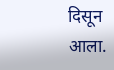दिसून आला.